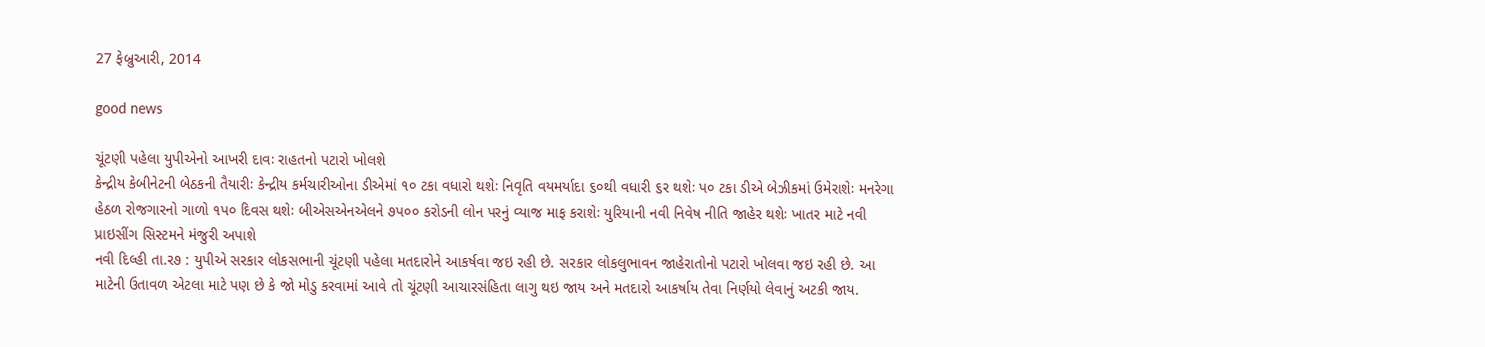27 ફેબ્રુઆરી, 2014

good news

ચૂંટણી પહેલા યુપીએનો આખરી દાવઃ રાહતનો પટારો ખોલશે
કેન્‍દ્રીય કેબીનેટની બેઠકની તૈયારીઃ કેન્‍દ્રીય કર્મચારીઓના ડીએમાં ૧૦ ટકા વધારો થશેઃ નિવૃતિ વયમર્યાદા ૬૦થી વધારી ૬ર થશેઃ પ૦ ટકા ડીએ બેઝીકમાં ઉમેરાશેઃ મનરેગા હેઠળ રોજગારનો ગાળો ૧પ૦ દિવસ થશેઃ બીએસએનએલને ૭પ૦૦ કરોડની લોન પરનું વ્‍યાજ માફ કરાશેઃ યુરિયાની નવી નિવેષ નીતિ જાહેર થશેઃ ખાતર માટે નવી પ્રાઇસીંગ સિસ્‍ટમને મંજુરી અપાશે
નવી દિલ્‍હી તા.ર૭ : યુપીએ સરકાર લોકસભાની ચૂંટણી પહેલા મતદારોને આકર્ષવા જઇ રહી છે. સરકાર લોકલુભાવન જાહેરાતોનો પટારો ખોલવા જઇ રહી છે. આ માટેની ઉતાવળ એટલા માટે પણ છે કે જો મોડુ કરવામાં આવે તો ચૂંટણી આચારસંહિતા લાગુ થઇ જાય અને મતદારો આકર્ષાય તેવા નિર્ણયો લેવાનું અટકી જાય.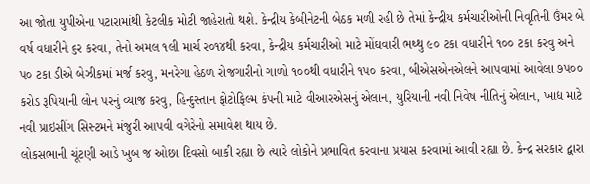આ જોતા યુપીએના પટારામાંથી કેટલીક મોટી જાહેરાતો થશે. કેન્‍દ્રીય કેબીનેટની બેઠક મળી રહી છે તેમાં કેન્‍દ્રીય કર્મચારીઓની નિવૃતિની ઉંમર બે વર્ષ વધારીને ૬ર કરવા, તેનો અમલ ૧લી માર્ચ ર૦૧૪થી કરવા, કેન્‍દ્રીય કર્મચારીઓ માટે મોંઘવારી ભથ્‍થુ ૯૦ ટકા વધારીને ૧૦૦ ટકા કરવુ અને પ૦ ટકા ડીએ બેઝીકમાં મર્જ કરવુ, મનરેગા હેઠળ રોજગારીનો ગાળો ૧૦૦થી વધારીને ૧પ૦ કરવા, બીએસએનએલને આપવામાં આવેલા ૭પ૦૦ કરોડ રૂપિયાની લોન પરનું વ્‍યાજ કરવુ, હિન્‍દુસ્‍તાન ફોટોફિલ્‍મ કંપની માટે વીઆરએસનું એલાન, યુરિયાની નવી નિવેષ નીતિનું એલાન, ખાદ્ય માટે નવી પ્રાઇસીંગ સિસ્‍ટમને મંજુરી આપવી વગેરેનો સમાવેશ થાય છે.
લોકસભાની ચૂંટણી આડે ખુબ જ ઓછા દિવસો બાકી રહ્યા છે ત્‍યારે લોકોને પ્રભાવિત કરવાના પ્રયાસ કરવામાં આવી રહ્યા છે. કેન્‍દ્ર સરકાર દ્વારા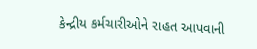કેન્‍દ્રીય કર્મચારીઓને રાહત આપવાની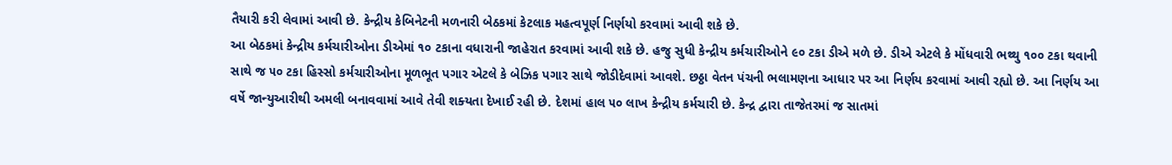તૈયારી કરી લેવામાં આવી છે. કેન્‍દ્રીય કેબિનેટની મળનારી બેઠકમાં કેટલાક મહત્‍વપૂર્ણ નિર્ણયો કરવામાં આવી શકે છે.
આ બેઠકમાં કેન્‍દ્રીય કર્મચારીઓના ડીએમાં ૧૦ ટકાના વધારાની જાહેરાત કરવામાં આવી શકે છે. હજુ સુધી કેન્‍દ્રીય કર્મચારીઓને ૯૦ ટકા ડીએ મળે છે. ડીએ એટલે કે મોંધવારી ભથ્‍થુ ૧૦૦ ટકા થવાની સાથે જ ૫૦ ટકા હિસ્‍સો કર્મચારીઓના મૂળભૂત પગાર એટલે કે બેઝિક પગાર સાથે જોડીદેવામાં આવશે. છઠ્ઠા વેતન પંચની ભલામણના આધાર પર આ નિર્ણય કરવામાં આવી રહ્યો છે. આ નિર્ણય આ વર્ષે જાન્‍યુઆરીથી અમલી બનાવવામાં આવે તેવી શક્‍યતા દેખાઈ રહી છે. દેશમાં હાલ ૫૦ લાખ કેન્‍દ્રીય કર્મચારી છે. કેન્‍દ્ર દ્વારા તાજેતરમાં જ સાતમાં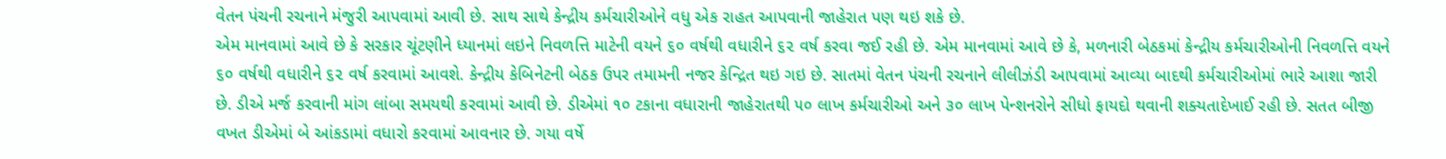વેતન પંચની રચનાને મંજુરી આપવામાં આવી છે. સાથ સાથે કેન્‍દ્રીય કર્મચારીઓને વધુ એક રાહત આપવાની જાહેરાત પણ થઇ શકે છે.
એમ માનવામાં આવે છે કે સરકાર ચૂંટણીને ધ્‍યાનમાં લઇને નિવળત્તિ માટેની વયને ૬૦ વર્ષથી વધારીને ૬૨ વર્ષ કરવા જઈ રહી છે. એમ માનવામાં આવે છે કે, મળનારી બેઠકમાં કેન્‍દ્રીય કર્મચારીઓની નિવળત્તિ વયને ૬૦ વર્ષથી વધારીને ૬૨ વર્ષ કરવામાં આવશે. કેન્‍દ્રીય કેબિનેટની બેઠક ઉપર તમામની નજર કેન્‍દ્રિત થઇ ગઇ છે. સાતમાં વેતન પંચની રચનાને લીલીઝંડી આપવામાં આવ્‍યા બાદથી કર્મચારીઓમાં ભારે આશા જારી છે. ડીએ મર્જ કરવાની માંગ લાંબા સમયથી કરવામાં આવી છે. ડીએમાં ૧૦ ટકાના વધારાની જાહેરાતથી ૫૦ લાખ કર્મચારીઓ અને ૩૦ લાખ પેન્‍શનરોને સીધો ફાયદો થવાની શક્‍યતાદેખાઈ રહી છે. સતત બીજી વખત ડીએમાં બે આંકડામાં વધારો કરવામાં આવનાર છે. ગયા વર્ષે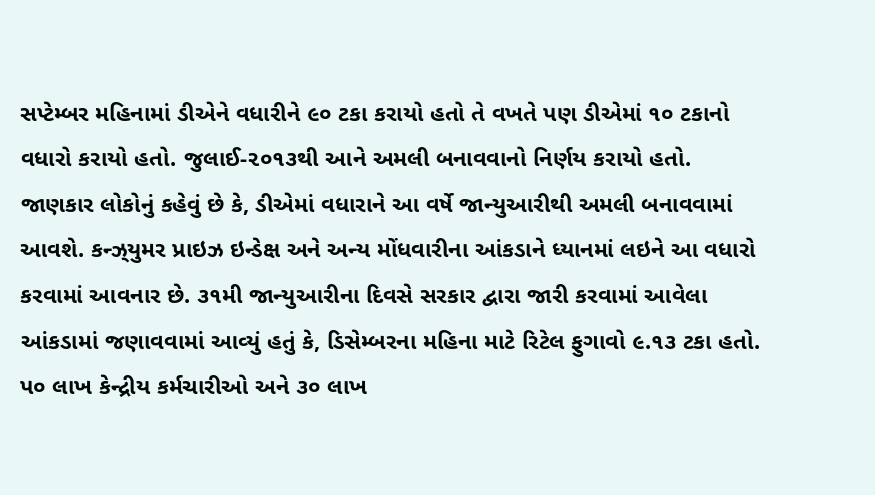સપ્‍ટેમ્‍બર મહિનામાં ડીએને વધારીને ૯૦ ટકા કરાયો હતો તે વખતે પણ ડીએમાં ૧૦ ટકાનો વધારો કરાયો હતો. જુલાઈ-૨૦૧૩થી આને અમલી બનાવવાનો નિર્ણય કરાયો હતો. જાણકાર લોકોનું કહેવું છે કે, ડીએમાં વધારાને આ વર્ષે જાન્‍યુઆરીથી અમલી બનાવવામાં આવશે. કન્‍ઝ્‌યુમર પ્રાઇઝ ઇન્‍ડેક્ષ અને અન્‍ય મોંધવારીના આંકડાને ધ્‍યાનમાં લઇને આ વધારો કરવામાં આવનાર છે. ૩૧મી જાન્‍યુઆરીના દિવસે સરકાર દ્વારા જારી કરવામાં આવેલા આંકડામાં જણાવવામાં આવ્‍યું હતું કે, ડિસેમ્‍બરના મહિના માટે રિટેલ ફુગાવો ૯.૧૩ ટકા હતો.
પ૦ લાખ કેન્‍દ્રીય કર્મચારીઓ અને ૩૦ લાખ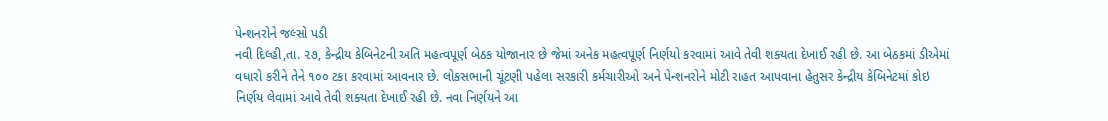પેન્‍શનરોને જલ્‍સો પડી
નવી દિલ્‍હી,તા. ૨૭, કેન્‍દ્રીય કેબિનેટની અતિ મહત્‍વપૂર્ણ બેઠક યોજાનાર છે જેમાં અનેક મહત્‍વપૂર્ણ નિર્ણયો કરવામાં આવે તેવી શક્‍યતા દેખાઈ રહી છે. આ બેઠકમાં ડીએમાં વધારો કરીને તેને ૧૦૦ ટકા કરવામાં આવનાર છે. લોકસભાની ચૂંટણી પહેલા સરકારી કર્મચારીઓ અને પેન્‍શનરોને મોટી રાહત આપવાના હેતુસર કેન્‍દ્રીય કેબિનેટમાં કોઇ નિર્ણય લેવામાં આવે તેવી શક્‍યતા દેખાઈ રહી છે. નવા નિર્ણયને આ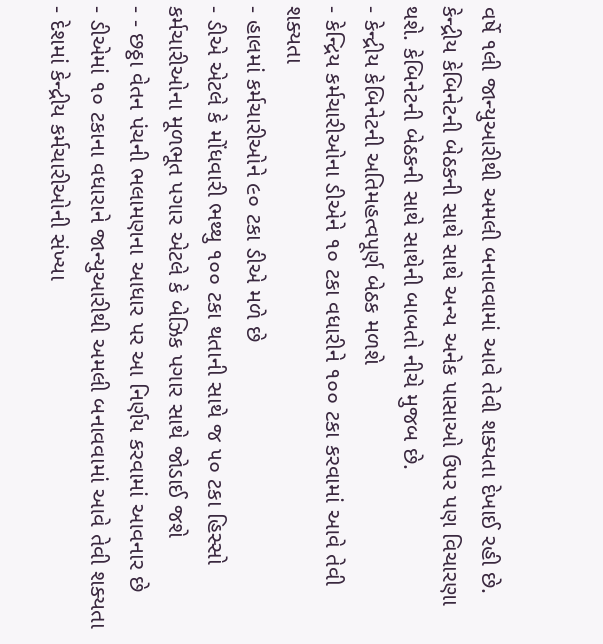વર્ષે ૧લી જાન્‍યુઆરીથી અમલી બનાવવામાં આવે તેવી શક્‍યતા દેખાઈ રહી છે. કેન્‍દ્રીય કેબિનેટની બેઠકની સાથે સાથે અન્‍ય અનેક પાસાઓ ઉપર પણ વિચારણા થશે. કેબિનેટની બેઠકની સાથે સાથેની બાબતો નીચે મુજબ છે.
- કેન્‍દ્રીય કેબિનેટની અતિમહત્‍વપૂર્ણ બેઠક મળશે
- કેન્‍દ્રિય કર્મચારીઓના ડીએને ૧૦ ટકા વધારીને ૧૦૦ ટકા કરવામાં આવે તેવી શક્‍યતા
- હાલમાં કર્મચારીઓને ૯૦ ટકા ડીએ મળે છે
- ડીએ એટલે કે મોંધવારી ભથ્‍થુ ૧૦૦ ટકા થતાની સાથે જ ૫૦ ટકા હિસ્‍સો કર્મચારીઓના મૂળભૂત પગાર એટલે કે બેઝિક પગાર સાથે જોડાઈ જશે
- - છઠ્ઠા વેતન પંચની ભલામણના આધાર પર આ નિર્ણય કરવામાં આવનાર છે
- ડીએમાં ૧૦ ટકાના વધારાને જાન્‍યુઆરીથી અમલી બનાવવામાં આવે તેવી શક્‍યતા
- દેશમાં કેન્‍દ્રીય કર્મચારીઓની સંખ્‍યા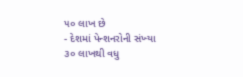૫૦ લાખ છે
- દેશમાં પેન્‍શનરોની સંખ્‍યા ૩૦ લાખથી વધુ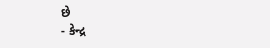છે
- કેન્‍દ્ર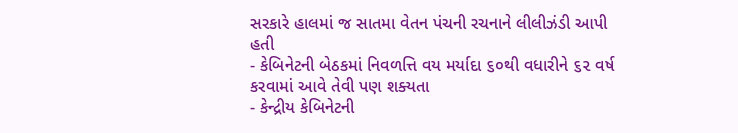સરકારે હાલમાં જ સાતમા વેતન પંચની રચનાને લીલીઝંડી આપી હતી
- કેબિનેટની બેઠકમાં નિવળત્તિ વય મર્યાદા ૬૦થી વધારીને ૬૨ વર્ષ કરવામાં આવે તેવી પણ શક્‍યતા
- કેન્‍દ્રીય કેબિનેટની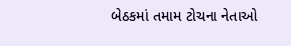બેઠકમાં તમામ ટોચના નેતાઓ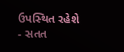ઉપસ્‍થિત રહેશે
- સતત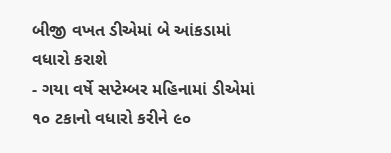બીજી વખત ડીએમાં બે આંકડામાં વધારો કરાશે
- ગયા વર્ષે સપ્‍ટેમ્‍બર મહિનામાં ડીએમાં ૧૦ ટકાનો વધારો કરીને ૯૦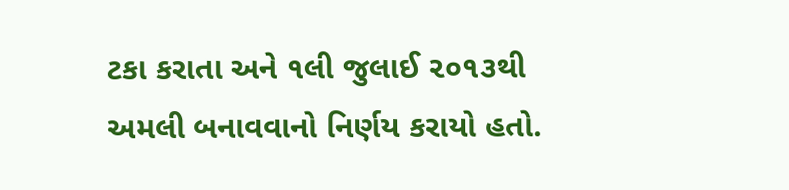ટકા કરાતા અને ૧લી જુલાઈ ૨૦૧૩થી અમલી બનાવવાનો નિર્ણય કરાયો હતો.